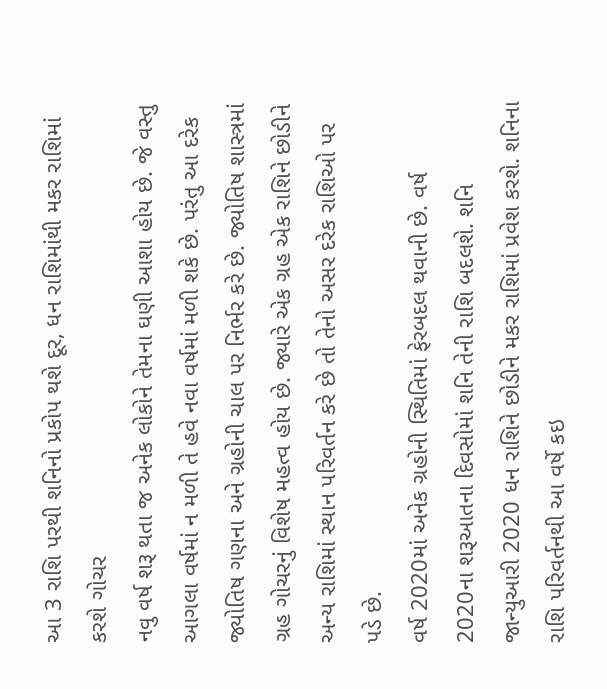આ 3 રાશિ પરથી શનિનો પ્રકોપ થશે દૂર, ધન રાશિમાંથી મકર રાશિમાં કરશે ગોચર
નવુ વર્ષ શરૂ થતા જ અનેક લોકોને તેમના ઘણી આશા હોય છે. જે વસ્તુ આગલા વર્ષમાં ન મળી તે હવે નવા વર્ષમાં મળી શકે છે. પરંતુ આ દરેક જ્યોતિષ ગણના અને ગ્રહોની ચાલ પર નિર્ભર કરે છે. જ્યોતિષ શાસ્ત્રમાં ગ્રહ ગોચરનું વિશેષ મહત્વ હોય છે. જ્યારે એક ગ્રહ એક રાશિને છોડીને અન્ય રાશિમાં સ્થાન પરિવર્તન કરે છે તો તેનો અસર દરેક રાશિઓ પર પડે છે.
વર્ષ 2020માં અનેક ગ્રહોની સ્થિતિમાં ફેરબદલ થવાની છે. વર્ષ 2020ના શરૂઆતના દિવસોમાં શનિ તેની રાશિ બદલશે. શનિ જાન્યુઆરી 2020 ધન રાશિને છોડીને મકર રાશિમાં પ્રવેશ કરશે. શનિના રાશિ પરિવર્તનથી આ વર્ષે કઇ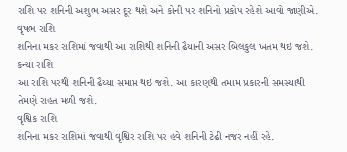રાશિ પર શનિની અશુભ અસર દૂર થશે અને કોની પર શનિનો પ્રકોપ રહેશે આવો જાણીએ.
વૃષભ રાશિ
શનિના મકર રાશિમાં જવાથી આ રાશિથી શનિની ઢૈયાની અસર બિલકુલ ખતમ થઇ જશે.
કન્યા રાશિ
આ રાશિ પરથી શનિની ઢૈય્યા સમાપ્ત થઇ જશે. આ કારણથી તમામ પ્રકારની સમસ્યાથી તેમણે રાહત મળી જશે.
વૃશ્વિક રાશિ
શનિના મકર રાશિમાં જવાથી વૃશ્વિર રાશિ પર હવે શનિની ટેઢી નજર નહીં રહે.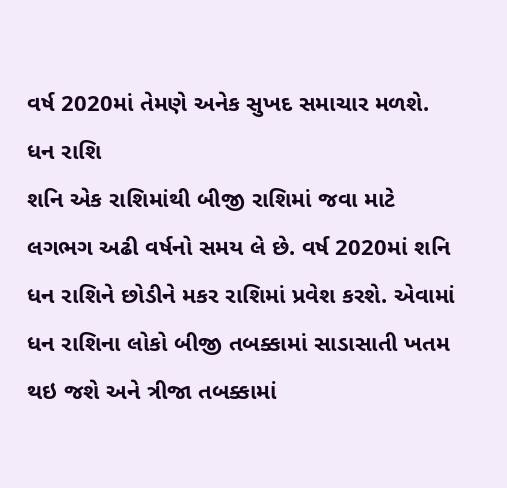વર્ષ 2020માં તેમણે અનેક સુખદ સમાચાર મળશે.
ધન રાશિ
શનિ એક રાશિમાંથી બીજી રાશિમાં જવા માટે લગભગ અઢી વર્ષનો સમય લે છે. વર્ષ 2020માં શનિ ધન રાશિને છોડીને મકર રાશિમાં પ્રવેશ કરશે. એવામાં ધન રાશિના લોકો બીજી તબક્કામાં સાડાસાતી ખતમ થઇ જશે અને ત્રીજા તબક્કામાં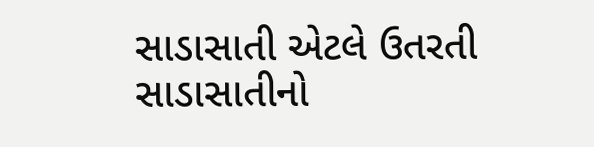સાડાસાતી એટલે ઉતરતી સાડાસાતીનો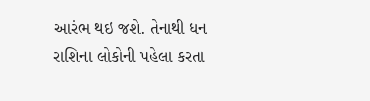આરંભ થઇ જશે. તેનાથી ધન રાશિના લોકોની પહેલા કરતા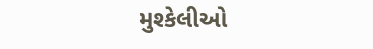મુશ્કેલીઓ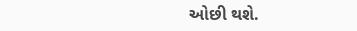ઓછી થશે.